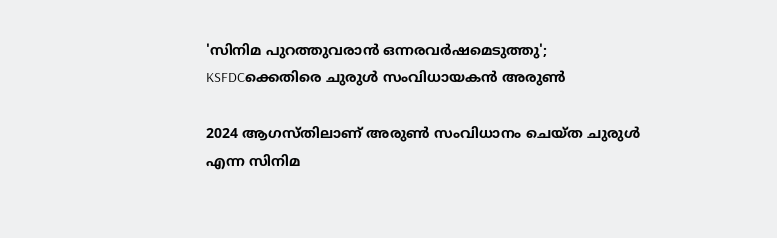'സിനിമ പുറത്തുവരാൻ ഒന്നരവർഷമെടുത്തു'; KSFDCക്കെതിരെ ചുരുൾ സംവിധായകൻ അരുൺ

2024 ആഗസ്തിലാണ് അരുൺ സംവിധാനം ചെയ്ത ചുരുൾ എന്ന സിനിമ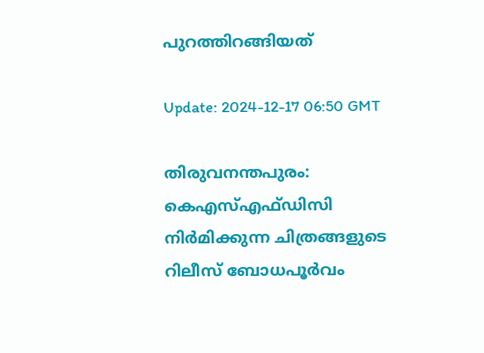പുറത്തിറങ്ങിയത്

Update: 2024-12-17 06:50 GMT

തിരുവനന്തപുരം: കെഎസ്‍എഫ്‍ഡിസി നിർമിക്കുന്ന ചിത്രങ്ങളുടെ റിലീസ് ബോധപൂർവം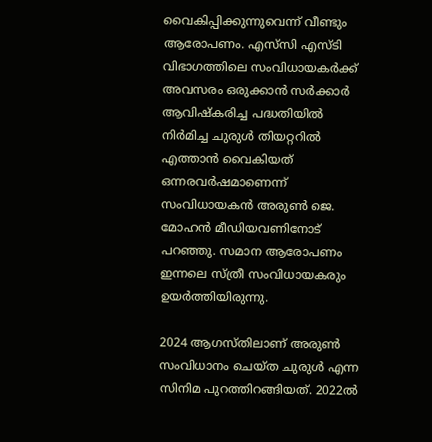വൈകിപ്പിക്കുന്നുവെന്ന് വീണ്ടും ആരോപണം. എസ്‍സി എസ്‍ടി വിഭാഗത്തിലെ സംവിധായകർക്ക് അവസരം ഒരുക്കാൻ സർക്കാർ ആവിഷ്കരിച്ച പദ്ധതിയിൽ നിർമിച്ച ചുരുൾ തിയറ്ററിൽ എത്താൻ വൈകിയത് ഒന്നരവർഷമാണെന്ന് സംവിധായകൻ അരുൺ ജെ. മോഹൻ മീഡിയവണിനോട് പറഞ്ഞു. സമാന ആരോപണം ഇന്നലെ സ്ത്രീ സംവിധായകരും ഉയർത്തിയിരുന്നു.

2024 ആഗസ്തിലാണ് അരുൺ സംവിധാനം ചെയ്ത ചുരുൾ എന്ന സിനിമ പുറത്തിറങ്ങിയത്. 2022ല്‍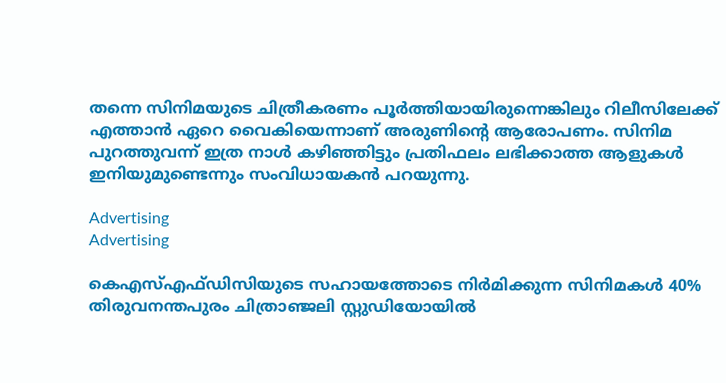തന്നെ സിനിമയുടെ ചിത്രീകരണം പൂർത്തിയായിരുന്നെങ്കിലും റിലീസിലേക്ക് എത്താൻ ഏറെ വൈകിയെന്നാണ് അരുണിന്‍റെ ആരോപണം. സിനിമ പുറത്തുവന്ന് ഇത്ര നാൾ കഴിഞ്ഞിട്ടും പ്രതിഫലം ലഭിക്കാത്ത ആളുകൾ ഇനിയുമുണ്ടെന്നും സംവിധായകൻ പറയുന്നു.

Advertising
Advertising

കെഎസ്‍എഫ്‍ഡിസിയുടെ സഹായത്തോടെ നിർമിക്കുന്ന സിനിമകൾ 40% തിരുവനന്തപുരം ചിത്രാഞ്ജലി സ്റ്റുഡിയോയിൽ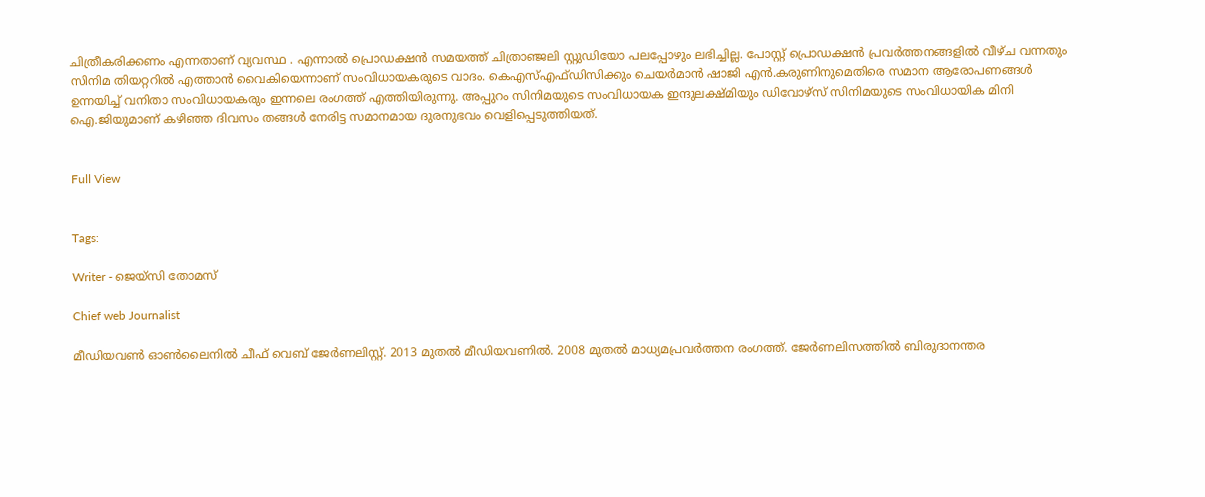ചിത്രീകരിക്കണം എന്നതാണ് വ്യവസ്ഥ . എന്നാൽ പ്രൊഡക്ഷൻ സമയത്ത് ചിത്രാഞ്ജലി സ്റ്റുഡിയോ പലപ്പോഴും ലഭിച്ചില്ല. പോസ്റ്റ് പ്രൊഡക്ഷൻ പ്രവർത്തനങ്ങളിൽ വീഴ്ച വന്നതും സിനിമ തിയറ്ററിൽ എത്താൻ വൈകിയെന്നാണ് സംവിധായകരുടെ വാദം. കെഎസ്‍എഫ്‍ഡിസിക്കും ചെയർമാൻ ഷാജി എൻ.കരുണിനുമെതിരെ സമാന ആരോപണങ്ങൾ ഉന്നയിച്ച് വനിതാ സംവിധായകരും ഇന്നലെ രംഗത്ത് എത്തിയിരുന്നു. അപ്പുറം സിനിമയുടെ സംവിധായക ഇന്ദുലക്ഷ്മിയും ഡിവോഴ്സ് സിനിമയുടെ സംവിധായിക മിനി ഐ.ജിയുമാണ് കഴിഞ്ഞ ദിവസം തങ്ങൾ നേരിട്ട സമാനമായ ദുരനുഭവം വെളിപ്പെടുത്തിയത്.


Full View


Tags:

Writer - ജെയ്സി തോമസ്

Chief web Journalist

മീഡിയവൺ ഓൺലൈനിൽ ചീഫ് വെബ് ജേർണലിസ്റ്റ്. 2013 മുതൽ മീഡിയവണിൽ. 2008 മുതൽ മാധ്യമപ്രവർത്തന രംഗത്ത്. ജേർണലിസത്തിൽ ബിരുദാനന്തര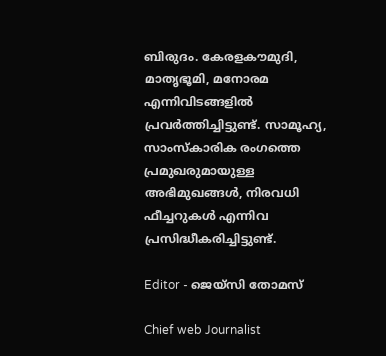ബിരുദം. കേരളകൗമുദി, മാതൃഭൂമി, മനോരമ എന്നിവിടങ്ങളിൽ പ്രവർത്തിച്ചിട്ടുണ്ട്. സാമൂഹ്യ, സാംസ്‌കാരിക രംഗത്തെ പ്രമുഖരുമായുള്ള അഭിമുഖങ്ങൾ, നിരവധി ഫീച്ചറുകൾ എന്നിവ പ്രസിദ്ധീകരിച്ചിട്ടുണ്ട്.

Editor - ജെയ്സി തോമസ്

Chief web Journalist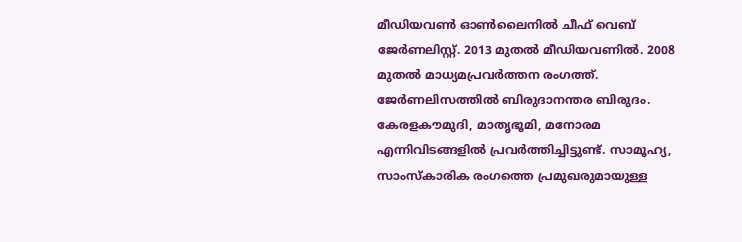മീഡിയവൺ ഓൺലൈനിൽ ചീഫ് വെബ് ജേർണലിസ്റ്റ്. 2013 മുതൽ മീഡിയവണിൽ. 2008 മുതൽ മാധ്യമപ്രവർത്തന രംഗത്ത്. ജേർണലിസത്തിൽ ബിരുദാനന്തര ബിരുദം. കേരളകൗമുദി, മാതൃഭൂമി, മനോരമ എന്നിവിടങ്ങളിൽ പ്രവർത്തിച്ചിട്ടുണ്ട്. സാമൂഹ്യ, സാംസ്‌കാരിക രംഗത്തെ പ്രമുഖരുമായുള്ള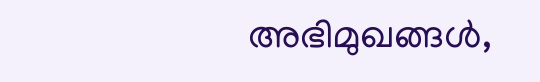അഭിമുഖങ്ങൾ,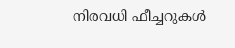നിരവധി ഫീച്ചറുകൾ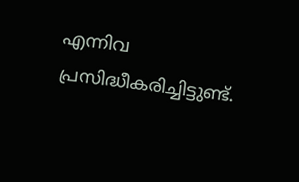എന്നിവ പ്രസിദ്ധീകരിച്ചിട്ടുണ്ട്.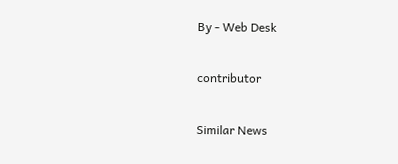By - Web Desk

contributor

Similar News